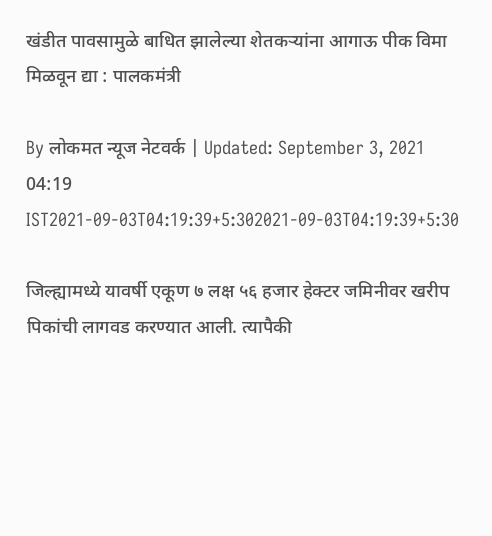खंडीत पावसामुळे बाधित झालेल्या शेतकऱ्यांना आगाऊ पीक विमा मिळवून द्या : पालकमंत्री

By लोकमत न्यूज नेटवर्क | Updated: September 3, 2021 04:19 IST2021-09-03T04:19:39+5:302021-09-03T04:19:39+5:30

जिल्ह्यामध्ये यावर्षी एकूण ७ लक्ष ५६ हजार हेक्टर जमिनीवर खरीप पिकांची लागवड करण्यात आली. त्यापैकी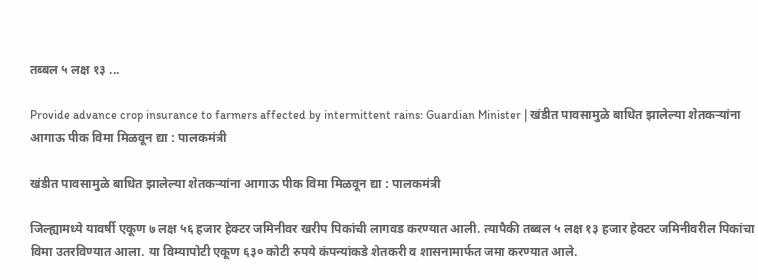तब्बल ५ लक्ष १३ ...

Provide advance crop insurance to farmers affected by intermittent rains: Guardian Minister | खंडीत पावसामुळे बाधित झालेल्या शेतकऱ्यांना आगाऊ पीक विमा मिळवून द्या : पालकमंत्री

खंडीत पावसामुळे बाधित झालेल्या शेतकऱ्यांना आगाऊ पीक विमा मिळवून द्या : पालकमंत्री

जिल्ह्यामध्ये यावर्षी एकूण ७ लक्ष ५६ हजार हेक्टर जमिनीवर खरीप पिकांची लागवड करण्यात आली. त्यापैकी तब्बल ५ लक्ष १३ हजार हेक्टर जमिनीवरील पिकांचा विमा उतरविण्यात आला. या विम्यापोटी एकूण ६३० कोटी रुपये कंपन्यांकडे शेतकरी व शासनामार्फत जमा करण्यात आले.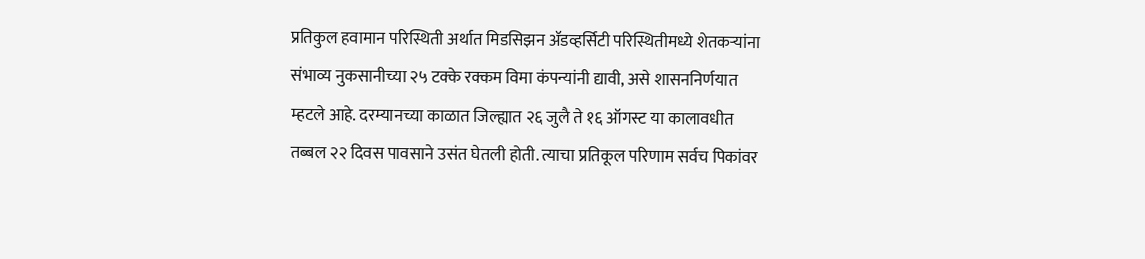प्रतिकुल हवामान परिस्थिती अर्थात मिडसिझन ॲडव्हर्सिटी परिस्थितीमध्ये शेतकऱ्यांना संभाव्य नुकसानीच्या २५ टक्के रक्कम विमा कंपन्यांनी द्यावी, असे शासननिर्णयात म्हटले आहे. दरम्यानच्या काळात जिल्ह्यात २६ जुलै ते १६ ऑगस्ट या कालावधीत तब्बल २२ दिवस पावसाने उसंत घेतली होती. त्याचा प्रतिकूल परिणाम सर्वच पिकांवर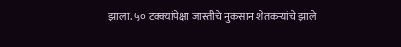झाला. ५० टक्क्यांपेक्षा जास्तीचे नुकसान शेतकऱ्यांचे झाले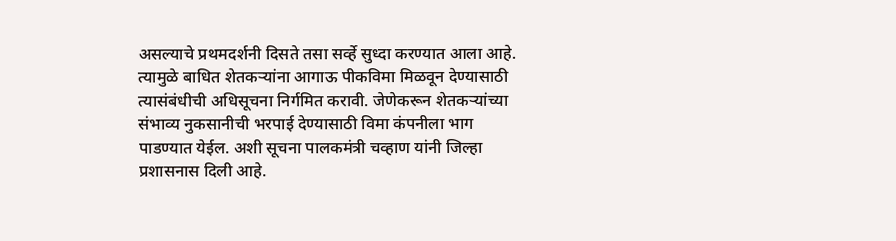असल्याचे प्रथमदर्शनी दिसते तसा सर्व्हे सुध्दा करण्यात आला आहे. त्यामुळे बाधित शेतकऱ्यांना आगाऊ पीकविमा मिळवून देण्यासाठी त्यासंबंधीची अधिसूचना निर्गमित करावी. जेणेकरून शेतकऱ्यांच्या संभाव्य नुकसानीची भरपाई देण्यासाठी विमा कंपनीला भाग पाडण्यात येईल. अशी सूचना पालकमंत्री चव्हाण यांनी जिल्हा प्रशासनास दिली आहे.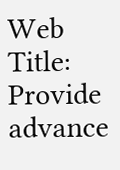Web Title: Provide advance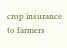crop insurance to farmers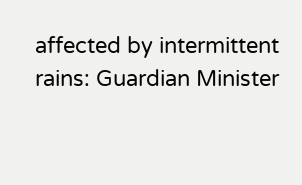affected by intermittent rains: Guardian Minister